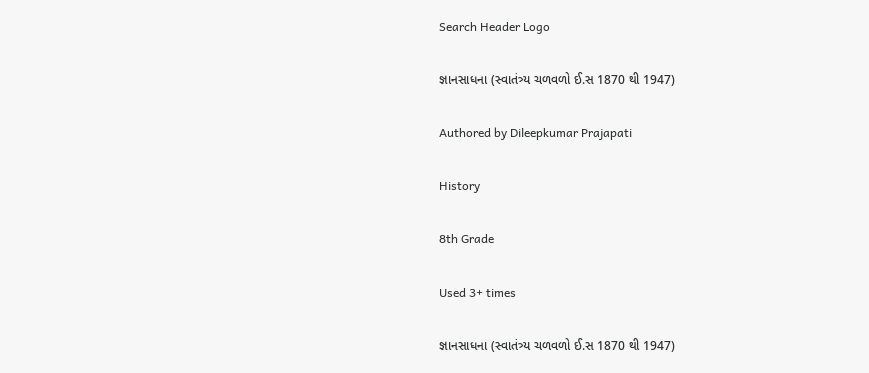Search Header Logo

જ્ઞાનસાધના (સ્વાતંત્ર્ય ચળવળો ઈ.સ 1870 થી 1947)

Authored by Dileepkumar Prajapati

History

8th Grade

Used 3+ times

જ્ઞાનસાધના (સ્વાતંત્ર્ય ચળવળો ઈ.સ 1870 થી 1947)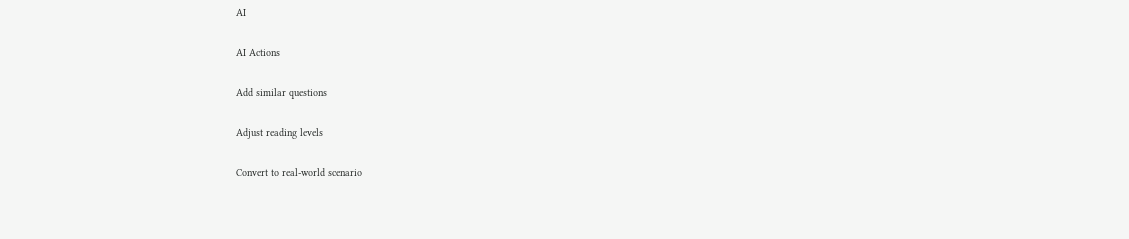AI

AI Actions

Add similar questions

Adjust reading levels

Convert to real-world scenario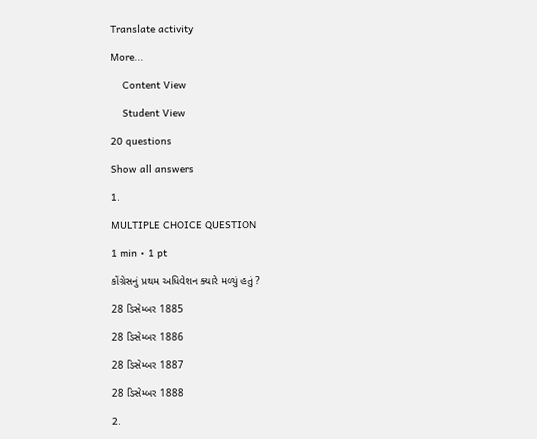Translate activity

More...

    Content View

    Student View

20 questions

Show all answers

1.

MULTIPLE CHOICE QUESTION

1 min • 1 pt

કોંગ્રેસનું પ્રથમ અધિવેશન ક્યારે મળ્યું હતું ?

28 ડિસેમ્બર 1885

28 ડિસેમ્બર 1886

28 ડિસેમ્બર 1887

28 ડિસેમ્બર 1888

2.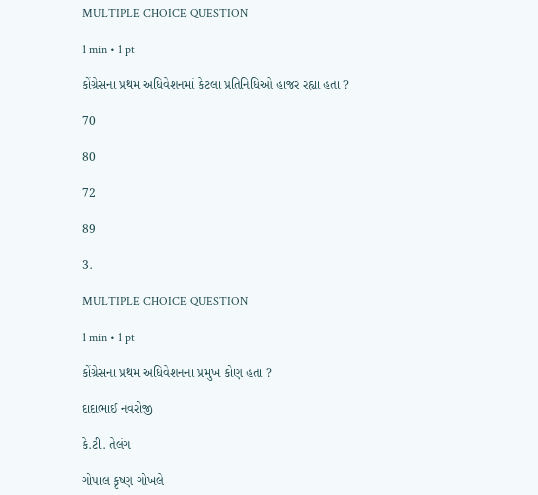MULTIPLE CHOICE QUESTION

1 min • 1 pt

કોંગ્રેસના પ્રથમ અધિવેશનમાં કેટલા પ્રતિનિધિઓ હાજર રહ્યા હતા ?

70

80

72

89

3.

MULTIPLE CHOICE QUESTION

1 min • 1 pt

કોંગ્રેસના પ્રથમ અધિવેશનના પ્રમુખ કોણ હતા ?

દાદાભાઈ નવરોજી

કે.ટી. તેલંગ

ગોપાલ કૃષ્ણ ગોખલે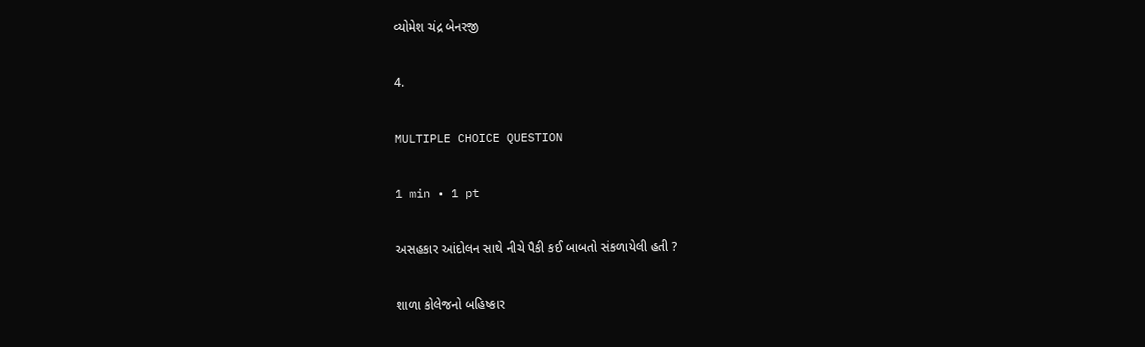વ્યોમેશ ચંદ્ર બેનરજી

4.

MULTIPLE CHOICE QUESTION

1 min • 1 pt

અસહકાર આંદોલન સાથે નીચે પૈકી કઈ બાબતો સંકળાયેલી હતી ?

શાળા કોલેજનો બહિષ્કાર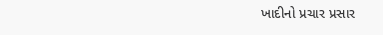ખાદીનો પ્રચાર પ્રસાર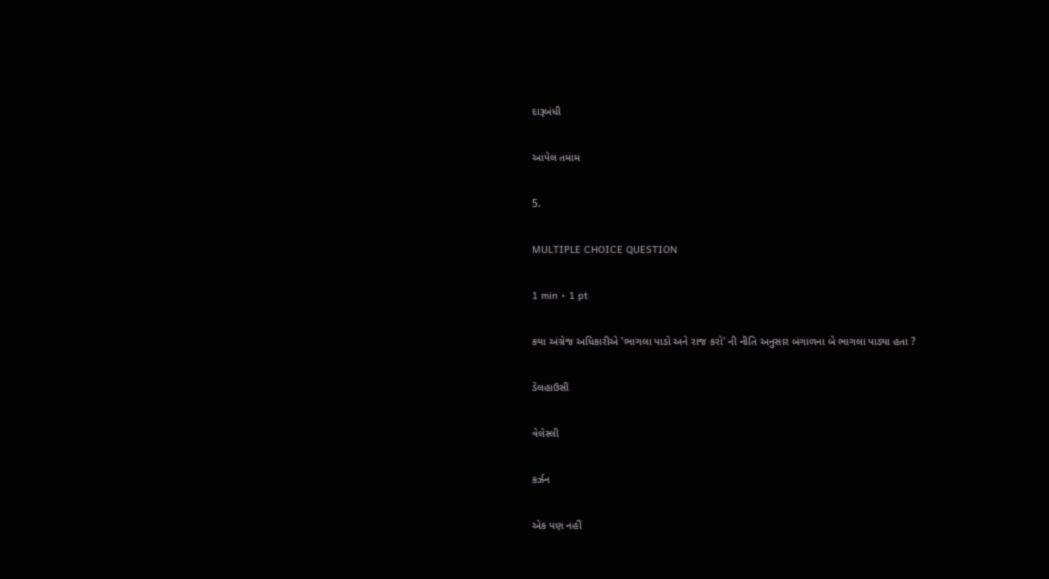દારૂબંધી

આપેલ તમામ

5.

MULTIPLE CHOICE QUESTION

1 min • 1 pt

કયા અંગ્રેજ અધિકારીએ 'ભાગલા પાડો અને રાજ કરો' ની નીતિ અનુસાર બંગાળના બે ભાગલા પાડ્યા હતા ?

ડેલહાઉસી

વેલેસ્લી

કર્ઝન

એક પણ નહીં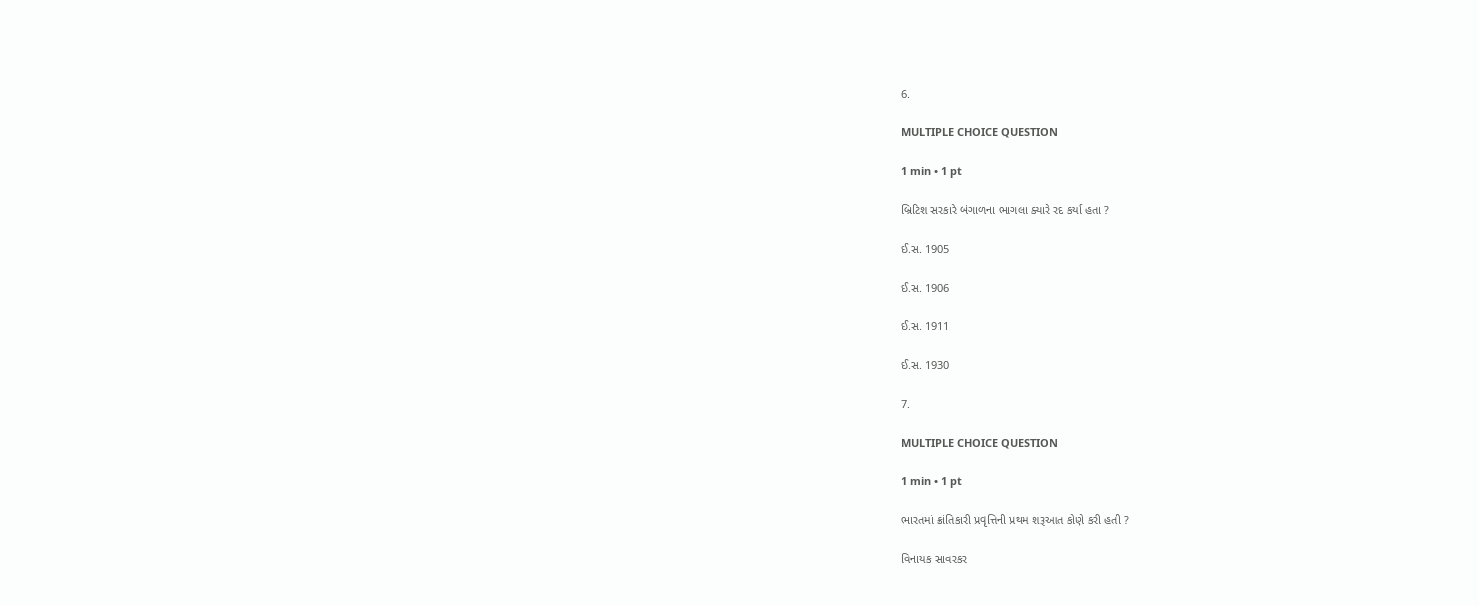6.

MULTIPLE CHOICE QUESTION

1 min • 1 pt

બ્રિટિશ સરકારે બંગાળના ભાગલા ક્યારે રદ કર્યા હતા ?

ઈ.સ. 1905

ઈ.સ. 1906

ઈ.સ. 1911

ઈ.સ. 1930

7.

MULTIPLE CHOICE QUESTION

1 min • 1 pt

ભારતમાં ક્રાંતિકારી પ્રવૃત્તિની પ્રથમ શરૂઆત કોણે કરી હતી ?

વિનાયક સાવરકર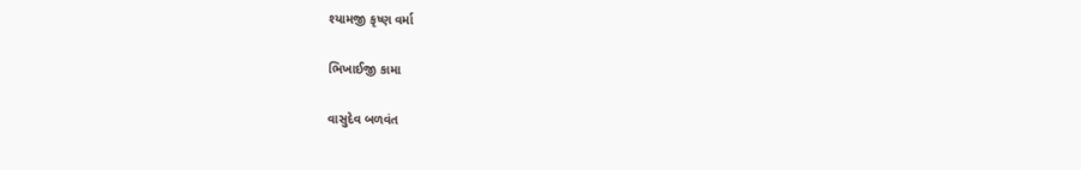શ્યામજી કૃષ્ણ વર્મા

ભિખાઈજી કામા

વાસુદેવ બળવંત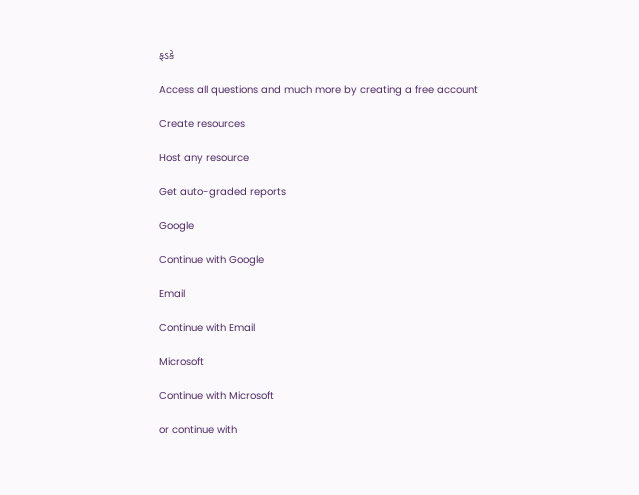ફડકે

Access all questions and much more by creating a free account

Create resources

Host any resource

Get auto-graded reports

Google

Continue with Google

Email

Continue with Email

Microsoft

Continue with Microsoft

or continue with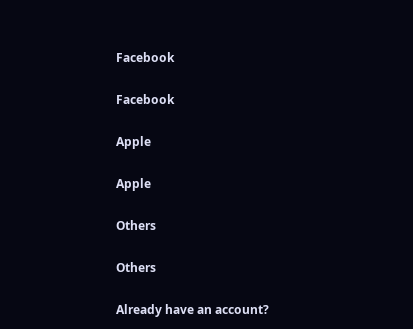Facebook

Facebook

Apple

Apple

Others

Others

Already have an account?